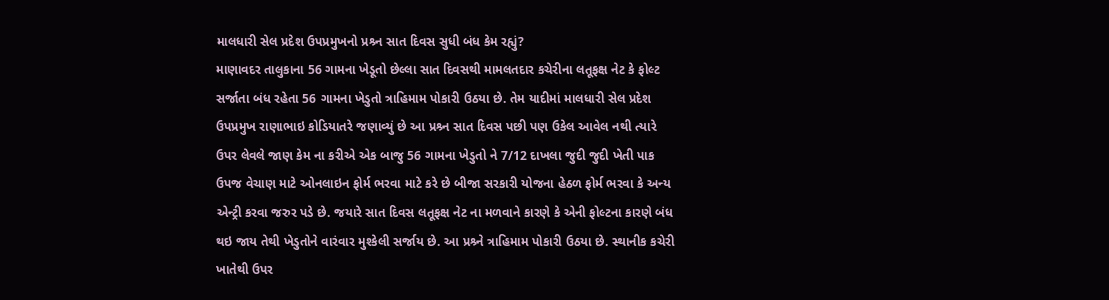માલધારી સેલ પ્રદેશ ઉપપ્રમુખનો પ્રશ્ર્ન સાત દિવસ સુધી બંધ કેમ રહ્યું?
માણાવદર તાલુકાના 56 ગામના ખેડૂતો છેલ્લા સાત દિવસથી મામલતદાર કચેરીના લતૂફક્ષ નેટ કે ફોલ્ટ સર્જાતા બંધ રહેતા 56 ગામના ખેડુતો ત્રાહિમામ પોકારી ઉઠયા છે. તેમ યાદીમાં માલધારી સેલ પ્રદેશ ઉપપ્રમુખ રાણાભાઇ કોડિયાતરે જણાવ્યું છે આ પ્રશ્ર્ન સાત દિવસ પછી પણ ઉકેલ આવેલ નથી ત્યારે ઉપર લેવલે જાણ કેમ ના કરીએ એક બાજુ 56 ગામના ખેડુતો ને 7/12 દાખલા જુદી જુદી ખેતી પાક ઉપજ વેચાણ માટે ઓનલાઇન ફોર્મ ભરવા માટે કરે છે બીજા સરકારી યોજના હેઠળ ફોર્મ ભરવા કે અન્ય એન્ટ્રી કરવા જરુર પડે છે. જયારે સાત દિવસ લતૂફક્ષ નેટ ના મળવાને કારણે કે એની ફોલ્ટના કારણે બંધ થઇ જાય તેથી ખેડુતોને વારંવાર મુશ્કેલી સર્જાય છે. આ પ્રશ્ર્ને ત્રાહિમામ પોકારી ઉઠયા છે. સ્થાનીક કચેરી ખાતેથી ઉપર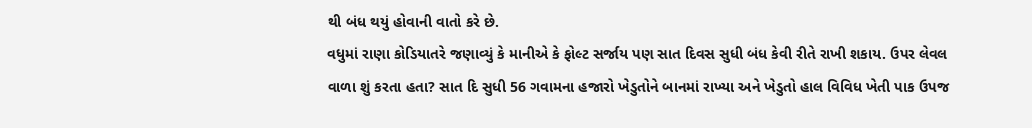થી બંધ થયું હોવાની વાતો કરે છે.
વધુમાં રાણા કોડિયાતરે જણાવ્યું કે માનીએ કે ફોલ્ટ સર્જાય પણ સાત દિવસ સુધી બંધ કેવી રીતે રાખી શકાય. ઉપર લેવલ વાળા શું કરતા હતા? સાત દિ સુધી 56 ગવામના હજારો ખેડુતોને બાનમાં રાખ્યા અને ખેડુતો હાલ વિવિધ ખેતી પાક ઉપજ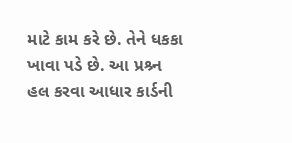માટે કામ કરે છે. તેને ધકકા ખાવા પડે છે. આ પ્રશ્ર્ન હલ કરવા આધાર કાર્ડની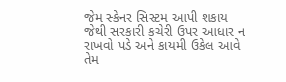જેમ સ્કેનર સિસ્ટમ આપી શકાય જેથી સરકારી કચેરી ઉપર આધાર ન રાખવો પડે અને કાયમી ઉકેલ આવે તેમ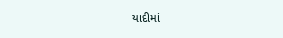યાદીમાં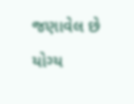જણાવેલ છે યોગ્ય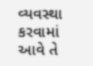વ્યવસ્થા કરવામાં આવે તે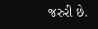જરુરી છે.